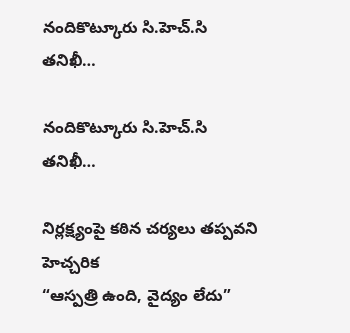నందికొట్కూరు సి.హెచ్.సి తనిఖీ…

నందికొట్కూరు సి.హెచ్.సి తనిఖీ…

నిర్లక్ష్యంపై కఠిన చర్యలు తప్పవని హెచ్చరిక
“ఆస్పత్రి ఉంది, వైద్యం లేదు”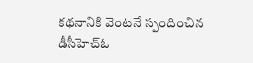కథనానికి వెంటనే స్పందించిన డీసీహెచ్ఓ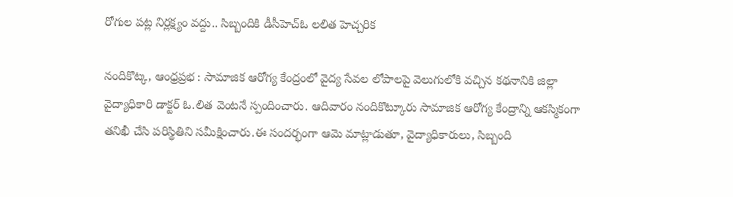రోగుల పట్ల నిర్లక్ష్యం వద్దు.. సిబ్బందికి డీసీహెచ్ఓ లలిత హెచ్చరిక

నందికొట్క, ఆంధ్రప్రభ : సామాజిక ఆరోగ్య కేంద్రంలో వైద్య సేవల లోపాలపై వెలుగులోకి వచ్చిన కథనానికి జిల్లా వైద్యాధికారి డాక్టర్ ఓ.లిత వెంటనే స్పందించారు. ఆదివారం నందికొట్కూరు సామాజిక ఆరోగ్య కేంద్రాన్ని ఆకస్మికంగా తనిఖీ చేసి పరిస్థితిని సమీక్షించారు.ఈ సందర్భంగా ఆమె మాట్లాడుతూ, వైద్యాధికారులు, సిబ్బంది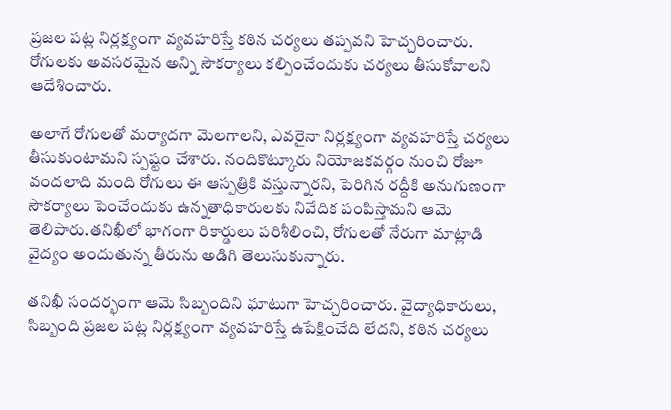ప్రజల పట్ల నిర్లక్ష్యంగా వ్యవహరిస్తే కఠిన చర్యలు తప్పవని హెచ్చరించారు. రోగులకు అవసరమైన అన్ని సౌకర్యాలు కల్పించేందుకు చర్యలు తీసుకోవాలని ఆదేశించారు.

అలాగే రోగులతో మర్యాదగా మెలగాలని, ఎవరైనా నిర్లక్ష్యంగా వ్యవహరిస్తే చర్యలు తీసుకుంటామని స్పష్టం చేశారు. నందికొట్కూరు నియోజకవర్గం నుంచి రోజూ వందలాది మంది రోగులు ఈ ఆస్పత్రికి వస్తున్నారని, పెరిగిన రద్దీకి అనుగుణంగా సౌకర్యాలు పెంచేందుకు ఉన్నతాధికారులకు నివేదిక పంపిస్తామని ఆమె తెలిపారు.తనిఖీలో భాగంగా రికార్డులు పరిశీలించి, రోగులతో నేరుగా మాట్లాడి వైద్యం అందుతున్న తీరును అడిగి తెలుసుకున్నారు.

తనిఖీ సందర్భంగా ఆమె సిబ్బందిని ఘాటుగా హెచ్చరించారు. వైద్యాధికారులు, సిబ్బంది ప్రజల పట్ల నిర్లక్ష్యంగా వ్యవహరిస్తే ఉపేక్షించేది లేదని, కఠిన చర్యలు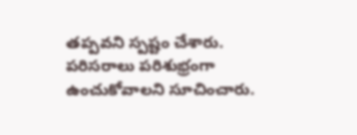తప్పవని స్పష్టం చేశారు. పరిసరాలు పరిశుభ్రంగా ఉంచుకోవాలని సూచించారు.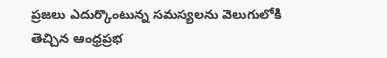ప్రజలు ఎదుర్కొంటున్న సమస్యలను వెలుగులోకి తెచ్చిన ఆంధ్రప్రభ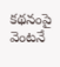కథనంపై వెంటనే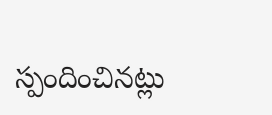స్పందించినట్లు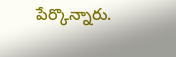పేర్కొన్నారు.